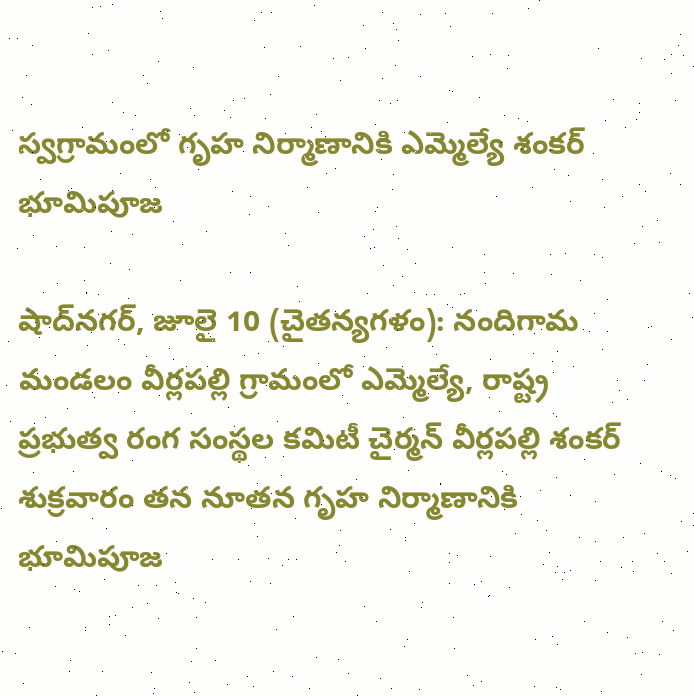స్వగ్రామంలో గృహ నిర్మాణానికి ఎమ్మెల్యే శంకర్ భూమిపూజ

షాద్‌నగర్, జూలై 10 (చైతన్యగళం): నందిగామ మండలం వీర్లపల్లి గ్రామంలో ఎమ్మెల్యే, రాష్ట్ర ప్రభుత్వ రంగ సంస్థల కమిటీ చైర్మన్ వీర్లపల్లి శంకర్ శుక్రవారం తన నూతన గృహ నిర్మాణానికి భూమిపూజ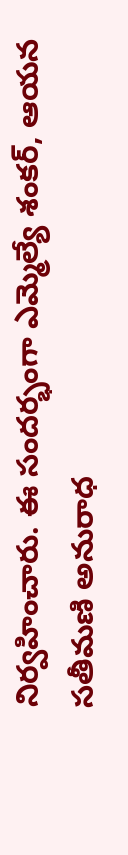నిర్వహించారు. ఈ సందర్భంగా ఎమ్మెల్యే శంకర్, ఆయన సతీమణి అనురాధ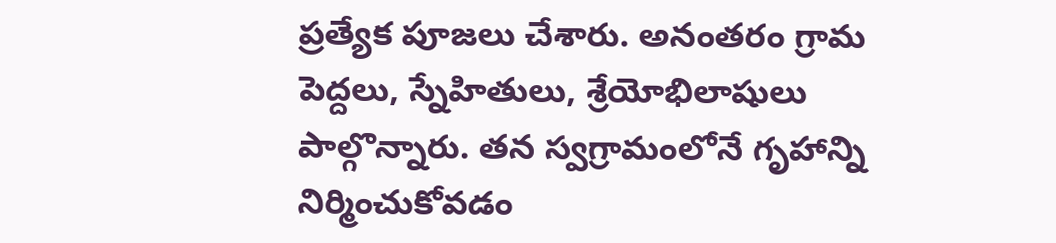ప్రత్యేక పూజలు చేశారు. అనంతరం గ్రామ పెద్దలు, స్నేహితులు, శ్రేయోభిలాషులు పాల్గొన్నారు. తన స్వగ్రామంలోనే గృహాన్ని నిర్మించుకోవడం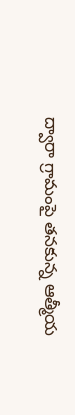ద్వారా గ్రామంపై తనకున్న ఆత్మీయ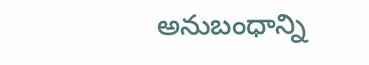అనుబంధాన్ని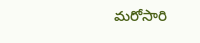మరోసారి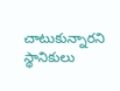చాటుకున్నారని స్థానికులు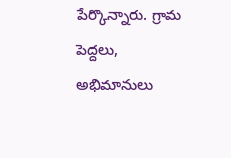పేర్కొన్నారు. గ్రామ పెద్దలు, అభిమానులు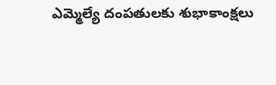ఎమ్మెల్యే దంపతులకు శుభాకాంక్షలు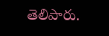తెలిపారు.